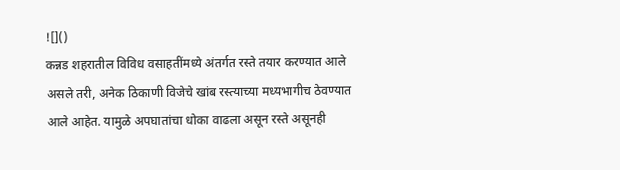![]()
कन्नड शहरातील विविध वसाहतींमध्ये अंतर्गत रस्ते तयार करण्यात आले असले तरी, अनेक ठिकाणी विजेचे खांब रस्त्याच्या मध्यभागीच ठेवण्यात आले आहेत. यामुळे अपघातांचा धोका वाढला असून रस्ते असूनही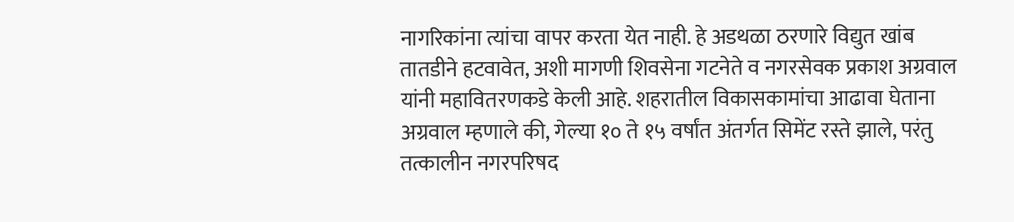नागरिकांना त्यांचा वापर करता येत नाही. हे अडथळा ठरणारे विद्युत खांब तातडीने हटवावेत, अशी मागणी शिवसेना गटनेते व नगरसेवक प्रकाश अग्रवाल यांनी महावितरणकडे केली आहे. शहरातील विकासकामांचा आढावा घेताना अग्रवाल म्हणाले की, गेल्या १० ते १५ वर्षांत अंतर्गत सिमेंट रस्ते झाले, परंतु तत्कालीन नगरपरिषद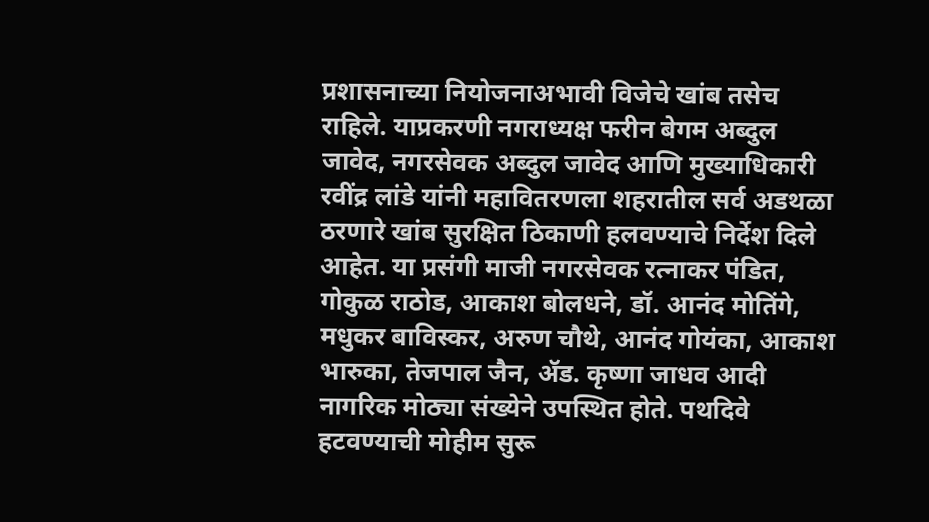प्रशासनाच्या नियोजनाअभावी विजेचे खांब तसेच राहिले. याप्रकरणी नगराध्यक्ष फरीन बेगम अब्दुल जावेद, नगरसेवक अब्दुल जावेद आणि मुख्याधिकारी रवींद्र लांडे यांनी महावितरणला शहरातील सर्व अडथळा ठरणारे खांब सुरक्षित ठिकाणी हलवण्याचे निर्देश दिले आहेत. या प्रसंगी माजी नगरसेवक रत्नाकर पंडित, गोकुळ राठोड, आकाश बोलधने, डॉ. आनंद मोतिंगे, मधुकर बाविस्कर, अरुण चौथे, आनंद गोयंका, आकाश भारुका, तेजपाल जैन, ॲड. कृष्णा जाधव आदी नागरिक मोठ्या संख्येने उपस्थित होते. पथदिवे हटवण्याची मोहीम सुरू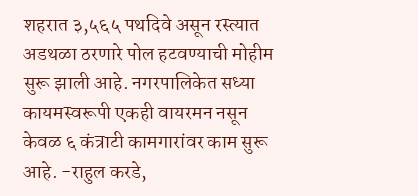शहरात ३,५६५ पथदिवे असून रस्त्यात अडथळा ठरणारे पोल हटवण्याची मोहीम सुरू झाली आहे. नगरपालिकेत सध्या कायमस्वरूपी एकही वायरमन नसून केवळ ६ कंत्राटी कामगारांवर काम सुरू आहे. -राहुल करडे,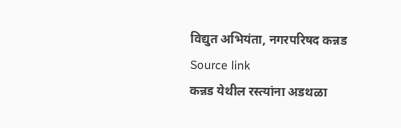विद्युत अभियंता, नगरपरिषद कन्नड
Source link
कन्नड येथील रस्त्यांना अडथळा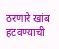ठरणारे खांब हटवण्याची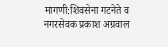मागणी:शिवसेना गटनेते व नगरसेवक प्रकाश अग्रवाल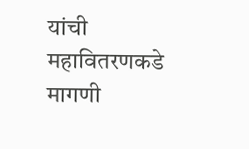यांची महावितरणकडे मागणी